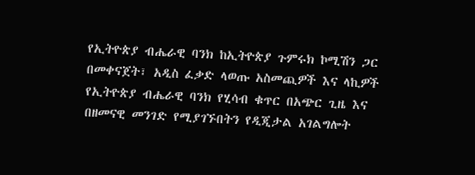የኢትዮጵያ ብሔራዊ ባንክ ከኢትዮጵያ ጉምሩክ ኮሚሽን ጋር በመቀናጀት፣ አዲስ ፈቃድ ላወጡ አስመጪዎች እና ላኪዎች የኢትዮጵያ ብሔራዊ ባንክ የሂሳብ ቁጥር በአጭር ጊዜ እና በዘመናዊ መንገድ የሚያገኙበትን የዲጂታል አገልግሎት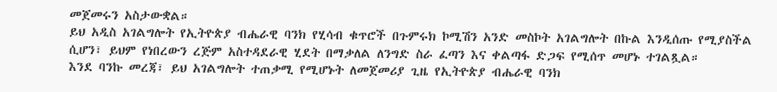መጀመሩን አስታውቋል።
ይህ አዲስ አገልግሎት የኢትዮጵያ ብሔራዊ ባንክ የሂሳብ ቁጥሮች በጉምሩክ ኮሚሽን አንድ መስኮት አገልግሎት በኩል እንዲሰጡ የሚያስችል ሲሆን፣ ይህም የነበረውን ረጅም አስተዳደራዊ ሂደት በማቃለል ለንግድ ስራ ፈጣን እና ቀልጣፋ ድጋፍ የሚሰጥ መሆኑ ተገልጿል።
እንደ ባንኩ መረጃ፣ ይህ አገልግሎት ተጠቃሚ የሚሆኑት ለመጀመሪያ ጊዜ የኢትዮጵያ ብሔራዊ ባንክ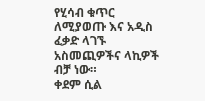የሂሳብ ቁጥር ለሚያወጡ እና አዲስ ፈቃድ ላገኙ አስመጪዎችና ላኪዎች ብቻ ነው።
ቀደም ሲል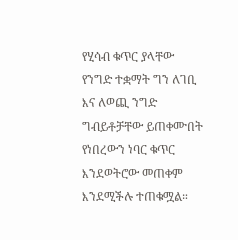የሂሳብ ቁጥር ያላቸው የንግድ ተቋማት ግን ለገቢ እና ለወጪ ንግድ ግብይቶቻቸው ይጠቀሙበት የነበረውን ነባር ቁጥር እንደወትሮው መጠቀም እንደሚችሉ ተጠቁሟል።